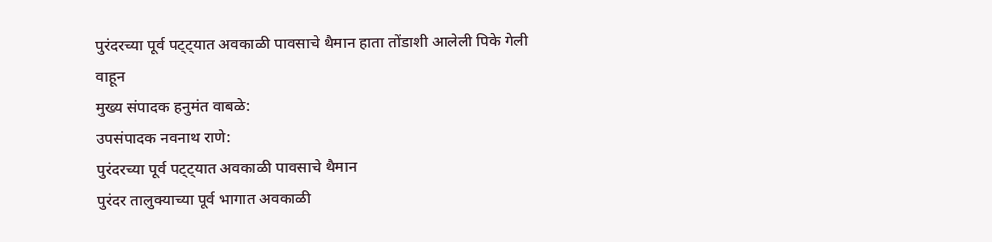पुरंदरच्या पूर्व पट्ट्यात अवकाळी पावसाचे थैमान हाता तोंडाशी आलेली पिके गेली वाहून
मुख्य संपादक हनुमंत वाबळे:
उपसंपादक नवनाथ राणे:
पुरंदरच्या पूर्व पट्ट्यात अवकाळी पावसाचे थैमान
पुरंदर तालुक्याच्या पूर्व भागात अवकाळी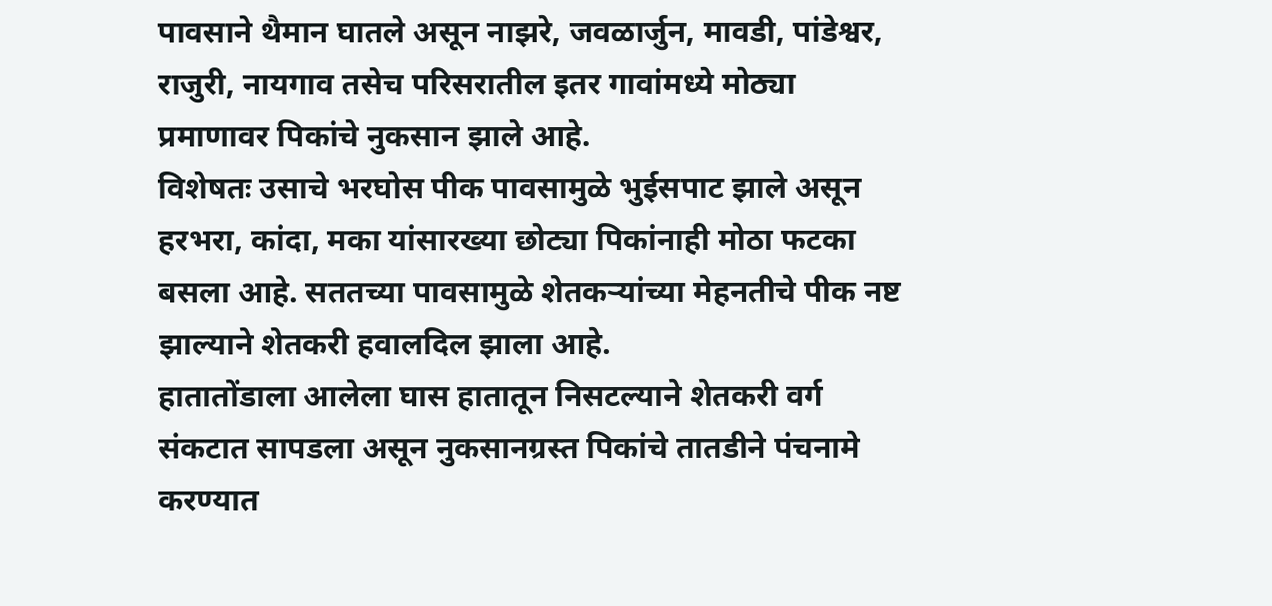पावसाने थैमान घातले असून नाझरे, जवळार्जुन, मावडी, पांडेश्वर, राजुरी, नायगाव तसेच परिसरातील इतर गावांमध्ये मोठ्या प्रमाणावर पिकांचे नुकसान झाले आहे.
विशेषतः उसाचे भरघोस पीक पावसामुळे भुईसपाट झाले असून हरभरा, कांदा, मका यांसारख्या छोट्या पिकांनाही मोठा फटका बसला आहे. सततच्या पावसामुळे शेतकऱ्यांच्या मेहनतीचे पीक नष्ट झाल्याने शेतकरी हवालदिल झाला आहे.
हातातोंडाला आलेला घास हातातून निसटल्याने शेतकरी वर्ग संकटात सापडला असून नुकसानग्रस्त पिकांचे तातडीने पंचनामे करण्यात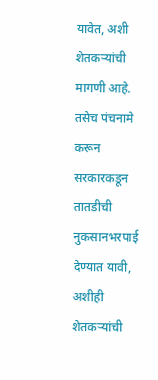यावेत, अशी शेतकऱ्यांची मागणी आहे.
तसेच पंचनामे करून सरकारकडून तातडीची नुकसानभरपाई देण्यात यावी, अशीही शेतकऱ्यांची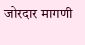जोरदार मागणी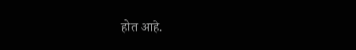होत आहे.